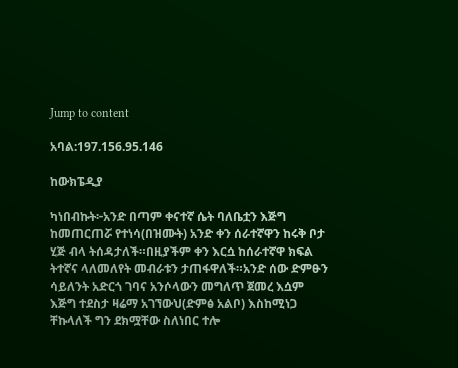Jump to content

አባል:197.156.95.146

ከውክፔዲያ

ካነበብኩት፦አንድ በጣም ቀናተኛ ሴት ባለቤቷን እጅግ ከመጠርጠሯ የተነሳ(በዝሙት) አንድ ቀን ሰራተኛዋን ከሩቅ ቦታ ሂጅ ብላ ትሰዳታለች።በዚያችም ቀን እርሷ ከሰራተኛዋ ክፍል ትተኛና ላለመለየት መብራቱን ታጠፋዋለች።አንድ ሰው ድምፁን ሳይለንት አድርጎ ገባና አንሶላውን መግለጥ ጀመረ እሷም እጅግ ተደስታ ዛሬማ አገኘውህ(ድምፅ አልቦ) እስከሚነጋ ቸኩላለች ግን ደክሟቸው ስለነበር ተሎ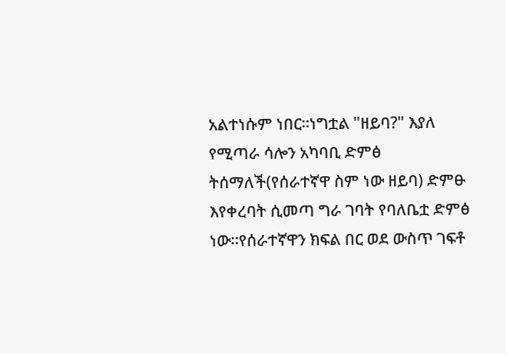አልተነሱም ነበር።ነግቷል "ዘይባ?" እያለ የሚጣራ ሳሎን አካባቢ ድምፅ ትሰማለች(የሰራተኛዋ ስም ነው ዘይባ) ድምፁ እየቀረባት ሲመጣ ግራ ገባት የባለቤቷ ድምፅ ነው።የሰራተኛዋን ክፍል በር ወደ ውስጥ ገፍቶ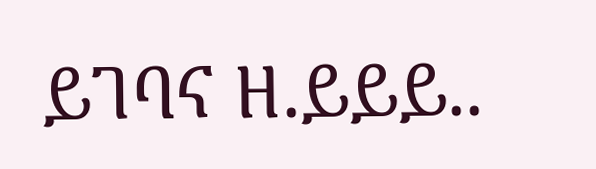ይገባና ዘ.ይይይ..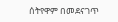ሰትየዋም በመደናገጥ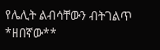የሌሊት ልብሳቸውን ብትገልጥ *ዘበኛው**